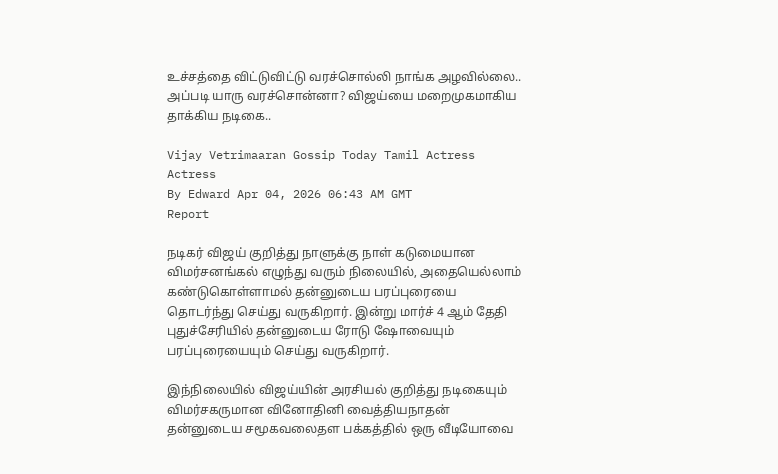உச்சத்தை விட்டுவிட்டு வரச்சொல்லி நாங்க அழவில்லை.. அப்படி யாரு வரச்சொன்னா? விஜய்யை மறைமுகமாகிய தாக்கிய நடிகை..

Vijay Vetrimaaran Gossip Today Tamil Actress Actress
By Edward Apr 04, 2026 06:43 AM GMT
Report

நடிகர் விஜய் குறித்து நாளுக்கு நாள் கடுமையான விமர்சனங்கல் எழுந்து வரும் நிலையில், அதையெல்லாம் கண்டுகொள்ளாமல் தன்னுடைய பரப்புரையை தொடர்ந்து செய்து வருகிறார். இன்று மார்ச் 4 ஆம் தேதி புதுச்சேரியில் தன்னுடைய ரோடு ஷோவையும் பரப்புரையையும் செய்து வருகிறார்.

இந்நிலையில் விஜய்யின் அரசியல் குறித்து நடிகையும் விமர்சகருமான வினோதினி வைத்தியநாதன் தன்னுடைய சமூகவலைதள பக்கத்தில் ஒரு வீடியோவை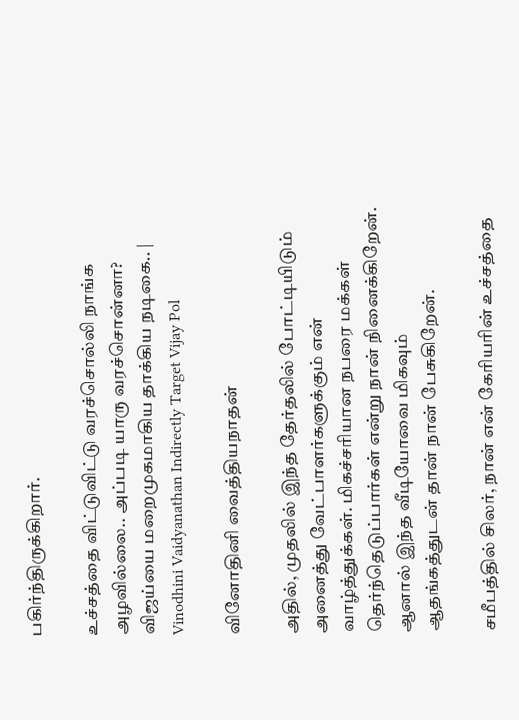பகிர்ந்திருக்கிறார்.

உச்சத்தை விட்டுவிட்டு வரச்சொல்லி நாங்க அழவில்லை.. அப்படி யாரு வரச்சொன்னா? விஜய்யை மறைமுகமாகிய தாக்கிய நடிகை.. | Vinodhini Vaidyanathan Indirectly Target Vijay Pol

வினோதினி வைத்தியநாதன்

அதில், முதலில் இந்த தேர்தலில் போட்டியிடும் அனைத்து வேட்பாளர்களுக்கும் என் வாழ்த்துக்கள். மிகச்சரியான நபரை மக்கள் தெர்ந்தெடுப்பார்கள் என்று நான் நினைக்கிறேன். ஆனால் இந்த வீடியோவை மிகவும் ஆதங்கத்துடன் தான் நான் பேசுகிறேன்.

சமீபத்தில் சிலர், நான் என் கேரியரின் உச்சத்தை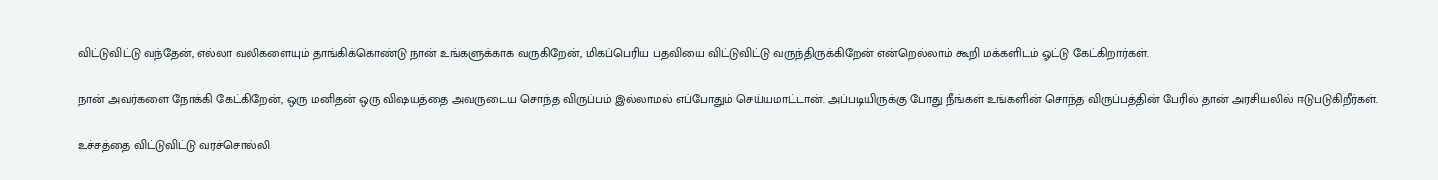விட்டுவிட்டு வந்தேன், எல்லா வலிகளையும் தாங்கிக்கொண்டு நான் உங்களுக்காக வருகிறேன், மிகப்பெரிய பதவியை விட்டுவிட்டு வருந்திருக்கிறேன் என்றெல்லாம் கூறி மக்களிடம் ஓட்டு கேட்கிறார்கள்.

நான் அவர்களை நோக்கி கேட்கிறேன், ஒரு மனிதன் ஒரு விஷயத்தை அவருடைய சொந்த விருப்பம் இல்லாமல் எப்போதும் செய்யமாட்டான். அப்படியிருக்கு போது நீங்கள் உங்களின் சொந்த விருப்பத்தின் பேரில் தான் அரசியலில் ஈடுபடுகிறீர்கள்.

உச்சத்தை விட்டுவிட்டு வரச்சொல்லி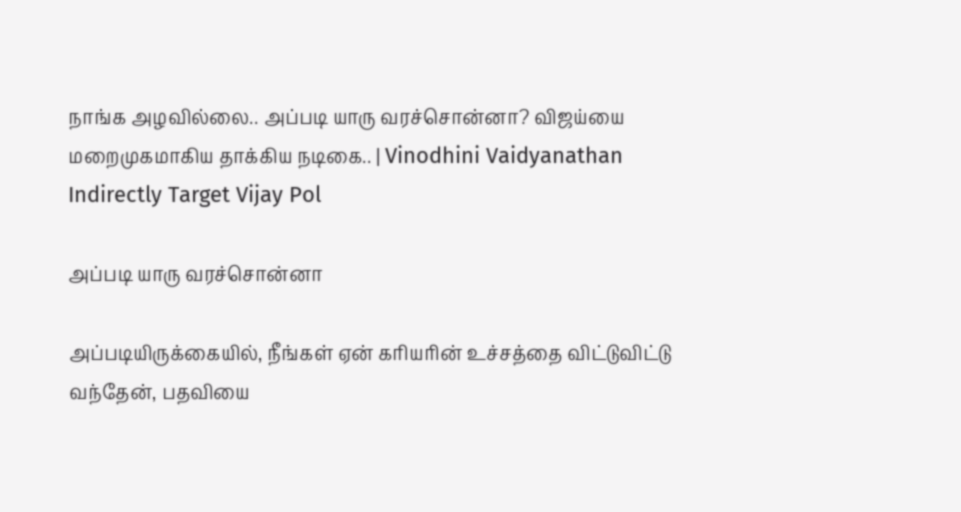நாங்க அழவில்லை.. அப்படி யாரு வரச்சொன்னா? விஜய்யை மறைமுகமாகிய தாக்கிய நடிகை.. | Vinodhini Vaidyanathan Indirectly Target Vijay Pol

அப்படி யாரு வரச்சொன்னா

அப்படியிருக்கையில், நீங்கள் ஏன் கரியரின் உச்சத்தை விட்டுவிட்டு வந்தேன், பதவியை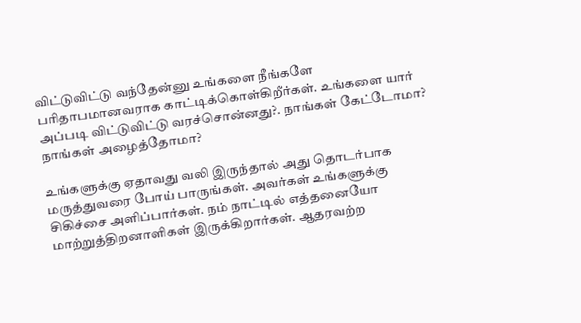விட்டுவிட்டு வந்தேன்னு உங்களை நீங்களே பரிதாபமானவராக காட்டிக்கொள்கிறீர்கள். உங்களை யார் அப்படி விட்டுவிட்டு வரச்சொன்னது?. நாங்கள் கேட்டோமா? நாங்கள் அழைத்தோமா?

உங்களுக்கு ஏதாவது வலி இருந்தால் அது தொடர்பாக மருத்துவரை போய் பாருங்கள். அவர்கள் உங்களுக்கு சிகிச்சை அளிப்பார்கள். நம் நாட்டில் எத்தனையோ மாற்றுத்திறனாளிகள் இருக்கிறார்கள். ஆதரவற்ற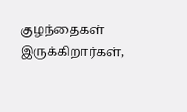குழந்தைகள் இருக்கிறார்கள்,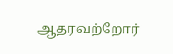ஆதரவற்றோர்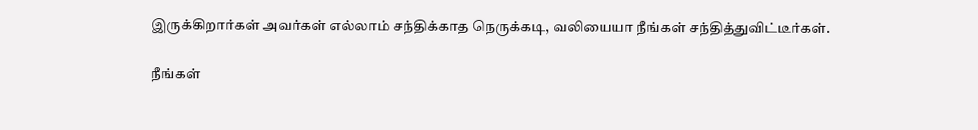இருக்கிறார்கள் அவர்கள் எல்லாம் சந்திக்காத நெருக்கடி, வலியையா நீங்கள் சந்தித்துவிட்டீர்கள்.

நீங்கள்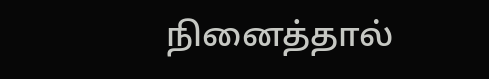நினைத்தால்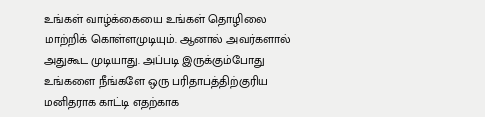உங்கள் வாழ்க்கையை உங்கள் தொழிலை மாற்றிக் கொள்ளமுடியும். ஆனால் அவர்களால் அதுகூட முடியாது. அப்படி இருக்கும்போது உங்களை நீங்களே ஒரு பரிதாபத்திற்குரிய மனிதராக காட்டி எதற்காக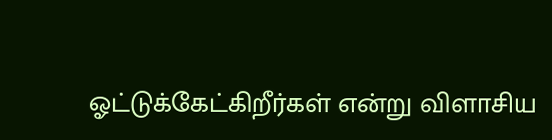ஓட்டுக்கேட்கிறீர்கள் என்று விளாசிய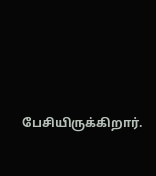பேசியிருக்கிறார்.